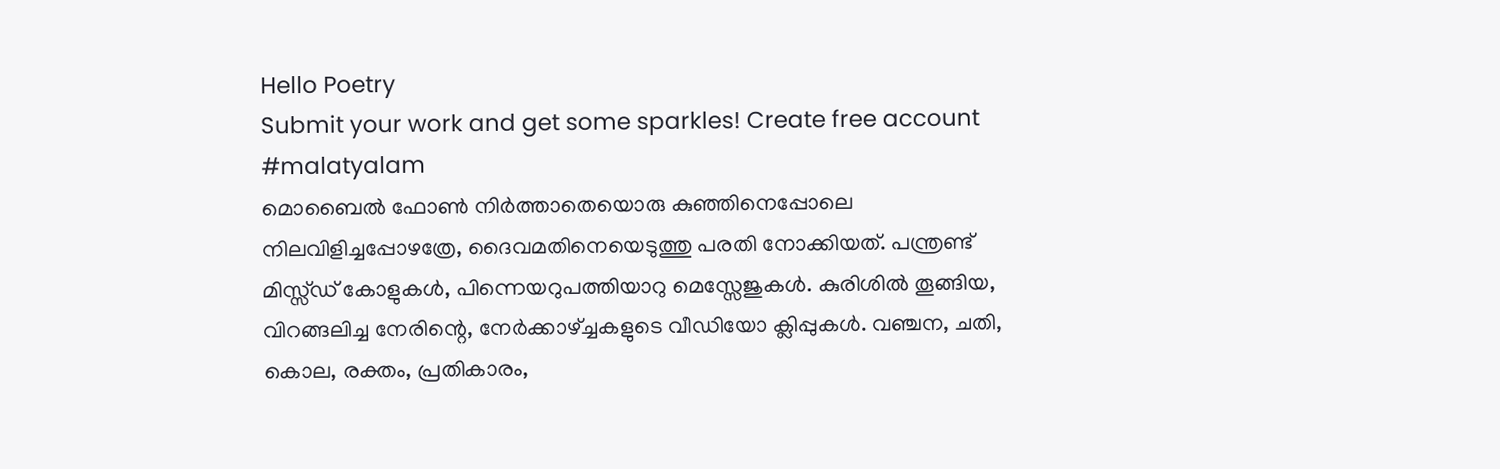Hello Poetry
Submit your work and get some sparkles! Create free account
#malatyalam
മൊബൈൽ ഫോണ്‍ നിർത്താതെയൊരു കുഞ്ഞിനെപ്പോലെ നിലവിളിച്ചപ്പോഴത്രേ, ദൈവമതിനെയെടുത്തു പരതി നോക്കിയത്. പന്ത്രണ്ട് മിസ്സ്ഡ് കോളുകൾ, പിന്നെയറുപത്തിയാറു മെസ്സേജുകൾ. കുരിശിൽ തൂങ്ങിയ, വിറങ്ങലിച്ച നേരിന്റെ, നേർക്കാഴ്ച്ചകളുടെ വീഡിയോ ക്ലിപ്പുകൾ. വഞ്ചന, ചതി, കൊല, രക്തം, പ്രതികാരം,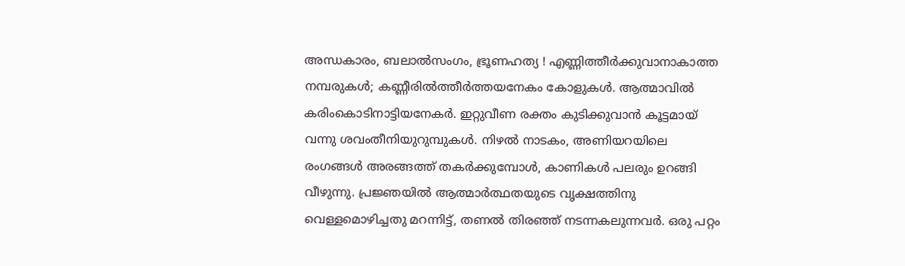അന്ധകാരം, ബലാൽസംഗം, ഭ്രൂണഹത്യ ! എണ്ണിത്തീർക്കുവാനാകാത്ത നമ്പരുകൾ; കണ്ണീരിൽത്തീർത്തയനേകം കോളുകൾ. ആത്മാവിൽ കരിംകൊടിനാട്ടിയനേകർ. ഇറ്റുവീണ രക്തം കുടിക്കുവാൻ കൂട്ടമായ് വന്നു ശവംതീനിയുറുമ്പുകൾ. നിഴൽ നാടകം, അണിയറയിലെ രംഗങ്ങൾ അരങ്ങത്ത് തകർക്കുമ്പോൾ, കാണികൾ പലരും ഉറങ്ങി വീഴുന്നു. പ്രജ്ഞയിൽ ആത്മാർത്ഥതയുടെ വൃക്ഷത്തിനു വെള്ളമൊഴിച്ചതു മറന്നിട്ട്, തണൽ തിരഞ്ഞ് നടന്നകലുന്നവർ. ഒരു പറ്റം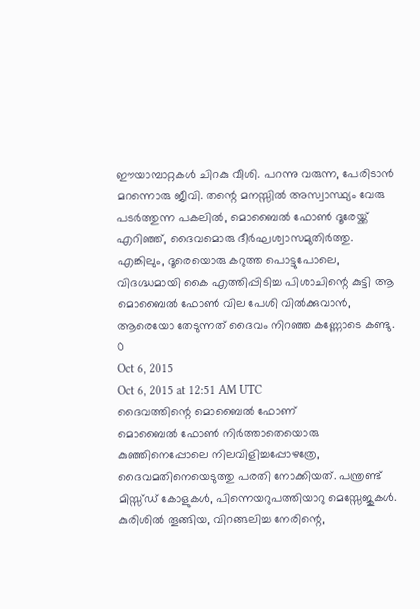ഈയാമ്പാറ്റകൾ ചിറകു വീശി. പറന്നു വരുന്ന, പേരിടാൻ മറന്നൊരു ജീവി. തന്റെ മനസ്സിൽ അസ്വാസ്ഥ്യം വേരു പടർത്തുന്ന പകലിൽ, മൊബൈൽ ഫോണ്‍ ദൂരേയ്ക്ക് എറിഞ്ഞ്, ദൈവമൊരു ദീർഘശ്വാസമുതിർത്തു. എങ്കിലും, ദൂരെയൊരു കറുത്ത പൊട്ടുപോലെ, വിദഗ്ദ്ധമായി കൈ എത്തിപ്പിടിച്ച പിശാചിന്റെ കുട്ടി ആ മൊബൈൽ ഫോണ്‍ വില പേശി വിൽക്കുവാൻ, ആരെയോ തേടുന്നത് ദൈവം നിറഞ്ഞ കണ്ണോടെ കണ്ടു.
0
Oct 6, 2015
Oct 6, 2015 at 12:51 AM UTC
ദൈവത്തിന്റെ മൊബൈൽ ഫോണ്
മൊബൈൽ ഫോണ്‍ നിർത്താതെയൊരു കുഞ്ഞിനെപ്പോലെ നിലവിളിച്ചപ്പോഴത്രേ, ദൈവമതിനെയെടുത്തു പരതി നോക്കിയത്. പന്ത്രണ്ട് മിസ്സ്ഡ് കോളുകൾ, പിന്നെയറുപത്തിയാറു മെസ്സേജുകൾ. കുരിശിൽ തൂങ്ങിയ, വിറങ്ങലിച്ച നേരിന്റെ,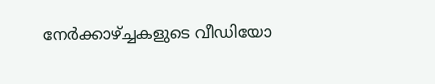നേർക്കാഴ്ച്ചകളുടെ വീഡിയോ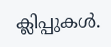ക്ലിപ്പുകൾ.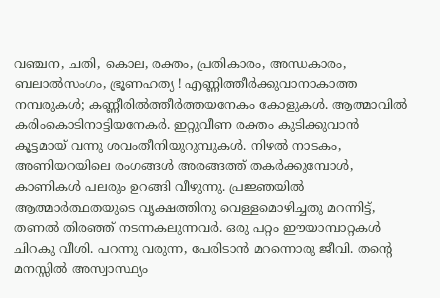വഞ്ചന, ചതി, കൊല, രക്തം, പ്രതികാരം, അന്ധകാരം, ബലാൽസംഗം, ഭ്രൂണഹത്യ ! എണ്ണിത്തീർക്കുവാനാകാത്ത നമ്പരുകൾ; കണ്ണീരിൽത്തീർത്തയനേകം കോളുകൾ. ആത്മാവിൽ കരിംകൊടിനാട്ടിയനേകർ. ഇറ്റുവീണ രക്തം കുടിക്കുവാൻ കൂട്ടമായ് വന്നു ശവംതീനിയുറുമ്പുകൾ. നിഴൽ നാടകം, അണിയറയിലെ രംഗങ്ങൾ അരങ്ങത്ത് തകർക്കുമ്പോൾ, കാണികൾ പലരും ഉറങ്ങി വീഴുന്നു. പ്രജ്ഞയിൽ ആത്മാർത്ഥതയുടെ വൃക്ഷത്തിനു വെള്ളമൊഴിച്ചതു മറന്നിട്ട്, തണൽ തിരഞ്ഞ് നടന്നകലുന്നവർ. ഒരു പറ്റം ഈയാമ്പാറ്റകൾ ചിറകു വീശി. പറന്നു വരുന്ന, പേരിടാൻ മറന്നൊരു ജീവി. തന്റെ മനസ്സിൽ അസ്വാസ്ഥ്യം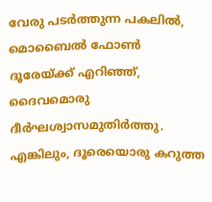വേരു പടർത്തുന്ന പകലിൽ, മൊബൈൽ ഫോണ്‍ ദൂരേയ്ക്ക് എറിഞ്ഞ്, ദൈവമൊരു ദീർഘശ്വാസമുതിർത്തു. എങ്കിലും, ദൂരെയൊരു കറുത്ത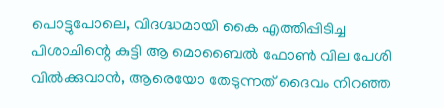പൊട്ടുപോലെ, വിദഗ്ദ്ധമായി കൈ എത്തിപ്പിടിച്ച പിശാചിന്റെ കുട്ടി ആ മൊബൈൽ ഫോണ്‍ വില പേശി വിൽക്കുവാൻ, ആരെയോ തേടുന്നത് ദൈവം നിറഞ്ഞ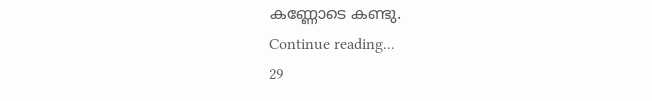കണ്ണോടെ കണ്ടു.
Continue reading...
29